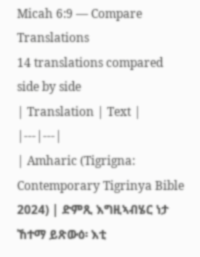Micah 6:9 — Compare Translations
14 translations compared side by side
| Translation | Text |
|---|---|
| Amharic (Tigrigna: Contemporary Tigrinya Bible 2024) | ድምጺ እግዚኣብሄር ነታ ኸተማ ይጽውዕ፡ እቲ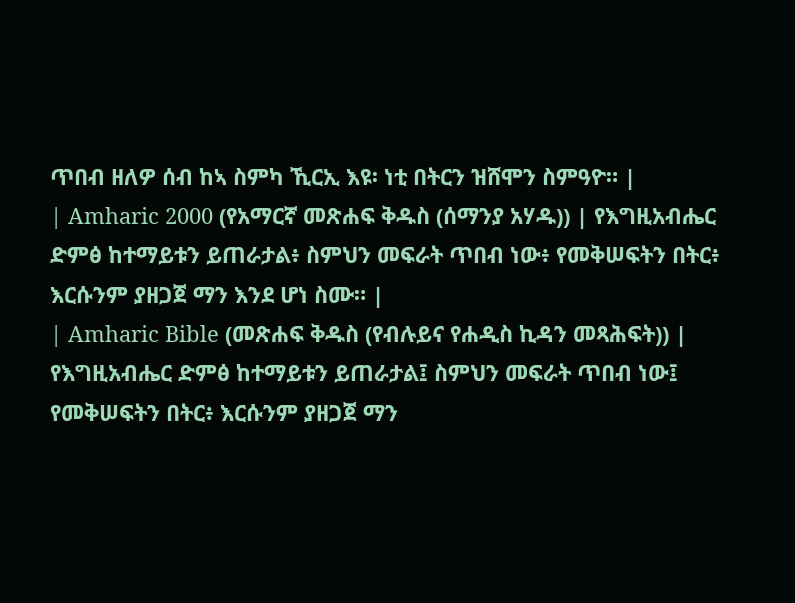ጥበብ ዘለዎ ሰብ ከኣ ስምካ ኺርኢ እዩ፡ ነቲ በትርን ዝሸሞን ስምዓዮ። |
| Amharic 2000 (የአማርኛ መጽሐፍ ቅዱስ (ሰማንያ አሃዱ)) | የእግዚአብሔር ድምፅ ከተማይቱን ይጠራታል፥ ስምህን መፍራት ጥበብ ነው፥ የመቅሠፍትን በትር፥ እርሱንም ያዘጋጀ ማን እንደ ሆነ ስሙ። |
| Amharic Bible (መጽሐፍ ቅዱስ (የብሉይና የሐዲስ ኪዳን መጻሕፍት)) | የእግዚአብሔር ድምፅ ከተማይቱን ይጠራታል፤ ስምህን መፍራት ጥበብ ነው፤ የመቅሠፍትን በትር፥ እርሱንም ያዘጋጀ ማን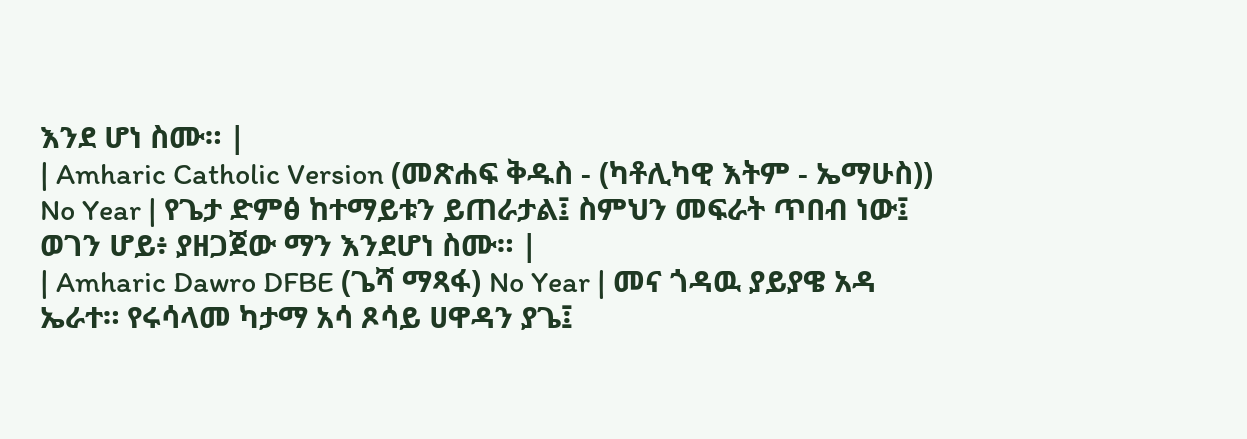እንደ ሆነ ስሙ። |
| Amharic Catholic Version (መጽሐፍ ቅዱስ - (ካቶሊካዊ እትም - ኤማሁስ)) No Year | የጌታ ድምፅ ከተማይቱን ይጠራታል፤ ስምህን መፍራት ጥበብ ነው፤ ወገን ሆይ፥ ያዘጋጀው ማን እንደሆነ ስሙ። |
| Amharic Dawro DFBE (ጌሻ ማጻፋ) No Year | መና ጎዳዉ ያይያዌ አዳ ኤራተ። የሩሳላመ ካታማ አሳ ጾሳይ ሀዋዳን ያጌ፤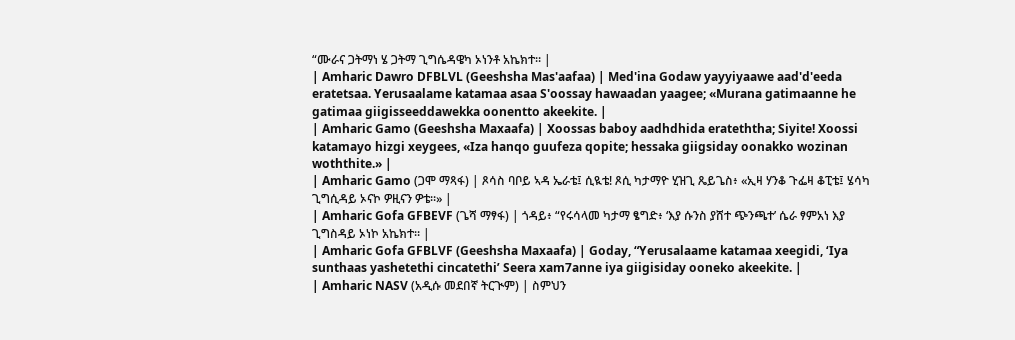“ሙራና ጋትማነ ሄ ጋትማ ጊግሴዳዌካ ኦነንቶ አኬክተ። |
| Amharic Dawro DFBLVL (Geeshsha Mas'aafaa) | Med'ina Godaw yayyiyaawe aad'd'eeda eratetsaa. Yerusaalame katamaa asaa S'oossay hawaadan yaagee; «Murana gatimaanne he gatimaa giigisseeddawekka oonentto akeekite. |
| Amharic Gamo (Geeshsha Maxaafa) | Xoossas baboy aadhdhida erateththa; Siyite! Xoossi katamayo hizgi xeygees, «Iza hanqo guufeza qopite; hessaka giigsiday oonakko wozinan woththite.» |
| Amharic Gamo (ጋሞ ማጻፋ) | ጾሳስ ባቦይ ኣዳ ኤራቴ፤ ሲዪቴ! ጾሲ ካታማዮ ሂዝጊ ጼይጌስ፥ «ኢዛ ሃንቆ ጉፌዛ ቆፒቴ፤ ሄሳካ ጊግሲዳይ ኦናኮ ዎዚናን ዎቴ።» |
| Amharic Gofa GFBEVF (ጌሻ ማፃፋ) | ጎዳይ፥ “የሩሳላመ ካታማ ፄግድ፥ ‘እያ ሱንስ ያሸተ ጭንጫተ’ ሴራ ፃምአነ እያ ጊግስዳይ ኦነኮ አኬክተ። |
| Amharic Gofa GFBLVF (Geeshsha Maxaafa) | Goday, “Yerusalaame katamaa xeegidi, ‘Iya sunthaas yashetethi cincatethi’ Seera xam7anne iya giigisiday ooneko akeekite. |
| Amharic NASV (አዲሱ መደበኛ ትርጒም) | ስምህን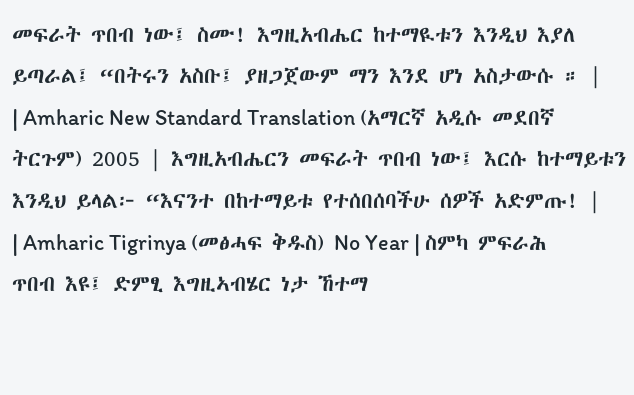መፍራት ጥበብ ነው፤ ስሙ! እግዚአብሔር ከተማዪቱን እንዲህ እያለ ይጣራል፤ “በትሩን አስቡ፤ ያዘጋጀውም ማን እንደ ሆነ አስታውሱ ። |
| Amharic New Standard Translation (አማርኛ አዲሱ መደበኛ ትርጉም) 2005 | እግዚአብሔርን መፍራት ጥበብ ነው፤ እርሱ ከተማይቱን እንዲህ ይላል፦ “እናንተ በከተማይቱ የተሰበሰባችሁ ሰዎች አድምጡ! |
| Amharic Tigrinya (መፅሓፍ ቅዱስ) No Year | ስምካ ምፍራሕ ጥበብ እዩ፤ ድምፂ እግዚኣብሄር ነታ ኸተማ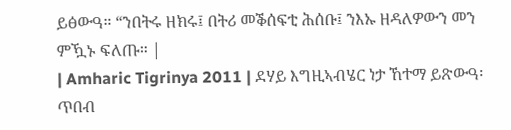ይፅውዓ። “ንበትሩ ዘክሩ፤ በትሪ መቕሰፍቲ ሕሰቡ፤ ንእኡ ዘዳለዎውን መን ምዃኑ ፍለጡ። |
| Amharic Tigrinya 2011 | ደሃይ እግዚኣብሄር ነታ ኸተማ ይጽውዓ፡ ጥበብ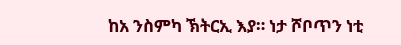ከአ ንስምካ ኽትርኢ እያ። ነታ ሾቦጥን ነቲ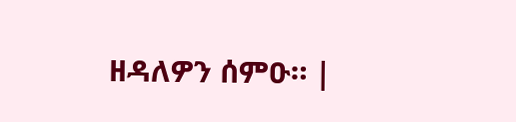ዘዳለዎን ሰምዑ። |